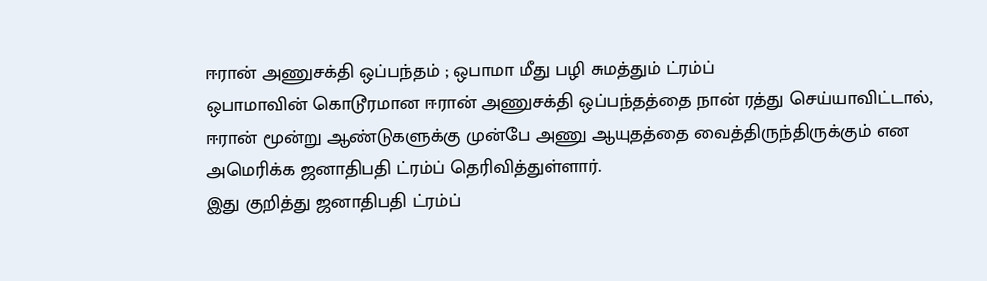ஈரான் அணுசக்தி ஒப்பந்தம் ; ஒபாமா மீது பழி சுமத்தும் ட்ரம்ப்
ஒபாமாவின் கொடூரமான ஈரான் அணுசக்தி ஒப்பந்தத்தை நான் ரத்து செய்யாவிட்டால், ஈரான் மூன்று ஆண்டுகளுக்கு முன்பே அணு ஆயுதத்தை வைத்திருந்திருக்கும் என அமெரிக்க ஜனாதிபதி ட்ரம்ப் தெரிவித்துள்ளார்.
இது குறித்து ஜனாதிபதி ட்ரம்ப்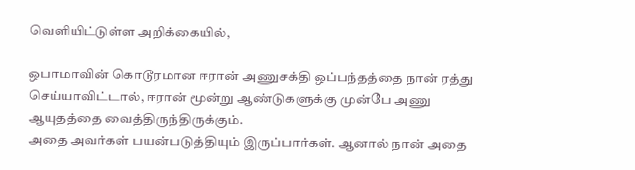வெளியிட்டுள்ள அறிக்கையில்,

ஒபாமாவின் கொடூரமான ஈரான் அணுசக்தி ஒப்பந்தத்தை நான் ரத்து செய்யாவிட்டால், ஈரான் மூன்று ஆண்டுகளுக்கு முன்பே அணு ஆயுதத்தை வைத்திருந்திருக்கும்.
அதை அவர்கள் பயன்படுத்தியும் இருப்பார்கள். ஆனால் நான் அதை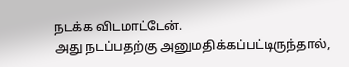நடக்க விடமாட்டேன்.
அது நடப்பதற்கு அனுமதிக்கப்பட்டிருந்தால்,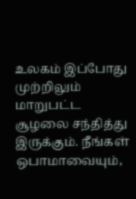உலகம் இப்போது முற்றிலும் மாறுபட்ட சூழலை சந்தித்து இருக்கும். நீங்கள் ஒபாமாவையும்,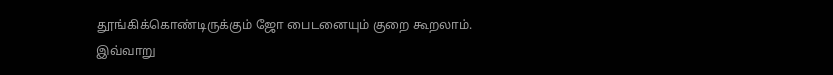தூங்கிக்கொண்டிருக்கும் ஜோ பைடனையும் குறை கூறலாம். இவ்வாறு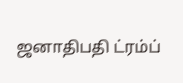ஜனாதிபதி ட்ரம்ப்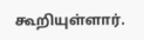கூறியுள்ளார்.